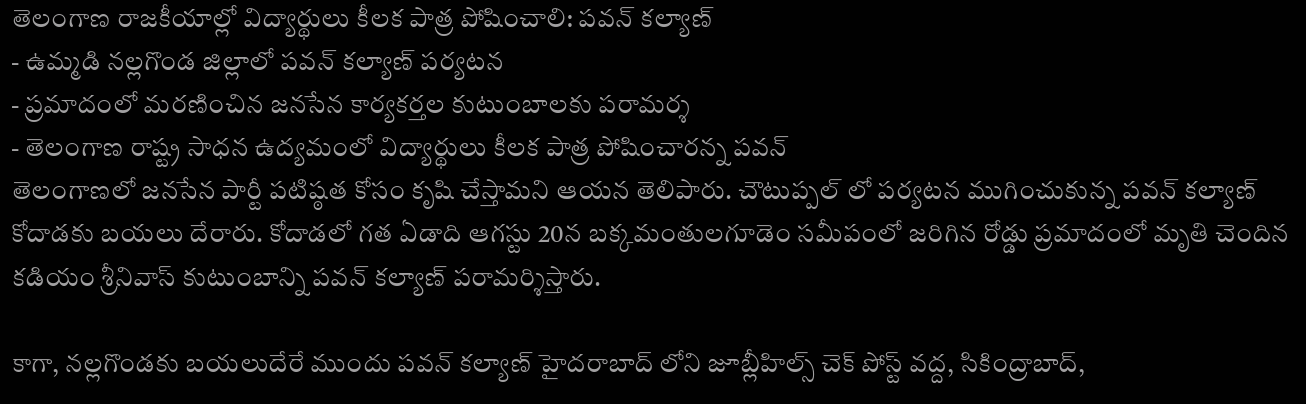తెలంగాణ రాజకీయాల్లో విద్యార్థులు కీలక పాత్ర పోషించాలి: పవన్ కల్యాణ్
- ఉమ్మడి నల్లగొండ జిల్లాలో పవన్ కల్యాణ్ పర్యటన
- ప్రమాదంలో మరణించిన జనసేన కార్యకర్తల కుటుంబాలకు పరామర్శ
- తెలంగాణ రాష్ట్ర సాధన ఉద్యమంలో విద్యార్థులు కీలక పాత్ర పోషించారన్న పవన్
తెలంగాణలో జనసేన పార్టీ పటిష్ఠత కోసం కృషి చేస్తామని ఆయన తెలిపారు. చౌటుప్పల్ లో పర్యటన ముగించుకున్న పవన్ కల్యాణ్ కోదాడకు బయలు దేరారు. కోదాడలో గత ఏడాది ఆగస్టు 20న బక్కమంతులగూడెం సమీపంలో జరిగిన రోడ్డు ప్రమాదంలో మృతి చెందిన కడియం శ్రీనివాస్ కుటుంబాన్ని పవన్ కల్యాణ్ పరామర్శిస్తారు.

కాగా, నల్లగొండకు బయలుదేరే ముందు పవన్ కల్యాణ్ హైదరాబాద్ లోని జూబ్లీహిల్స్ చెక్ పోస్ట్ వద్ద, సికింద్రాబాద్,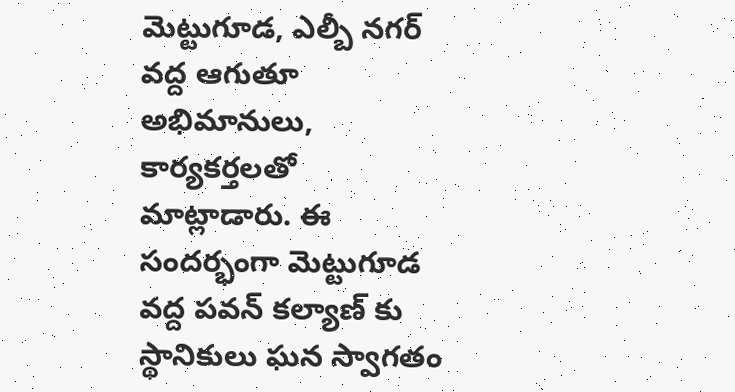మెట్టుగూడ, ఎల్బీ నగర్ వద్ద ఆగుతూ అభిమానులు, కార్యకర్తలతో మాట్లాడారు. ఈ సందర్భంగా మెట్టుగూడ వద్ద పవన్ కల్యాణ్ కు స్థానికులు ఘన స్వాగతం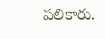పలికారు.